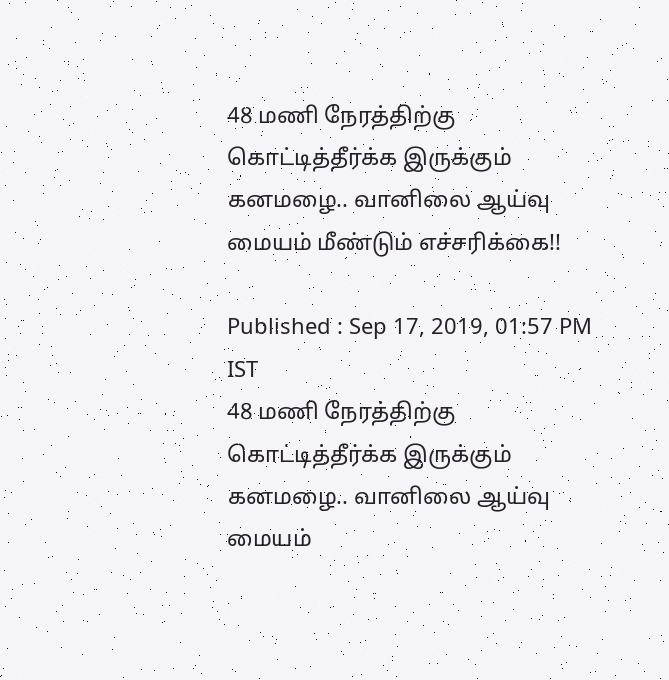48 மணி நேரத்திற்கு கொட்டித்தீர்க்க இருக்கும் கனமழை.. வானிலை ஆய்வு மையம் மீண்டும் எச்சரிக்கை!!

Published : Sep 17, 2019, 01:57 PM IST
48 மணி நேரத்திற்கு கொட்டித்தீர்க்க இருக்கும் கனமழை.. வானிலை ஆய்வு மையம்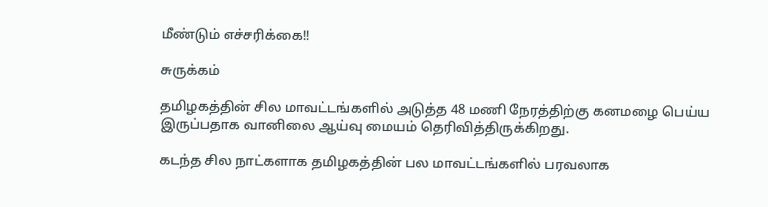மீண்டும் எச்சரிக்கை!!

சுருக்கம்

தமிழகத்தின் சில மாவட்டங்களில் அடுத்த 48 மணி நேரத்திற்கு கனமழை பெய்ய இருப்பதாக வானிலை ஆய்வு மையம் தெரிவித்திருக்கிறது.

கடந்த சில நாட்களாக தமிழகத்தின் பல மாவட்டங்களில் பரவலாக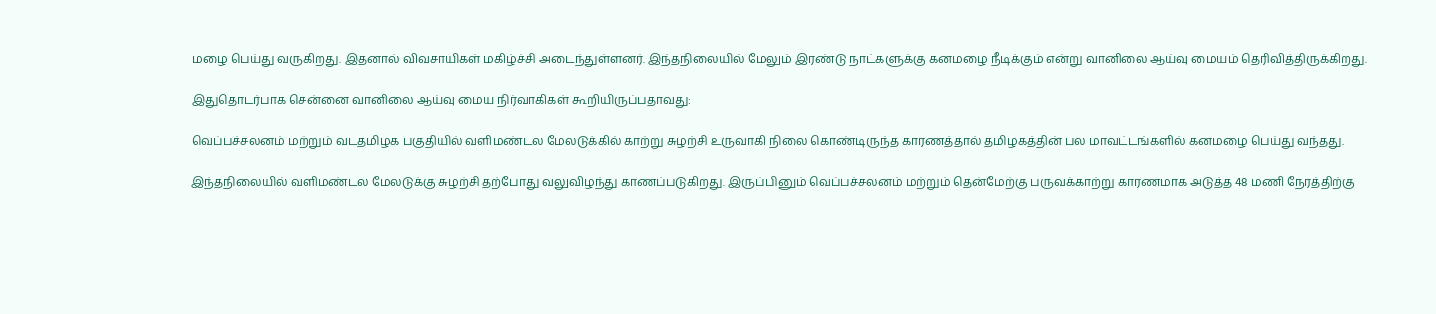மழை பெய்து வருகிறது. இதனால் விவசாயிகள் மகிழ்ச்சி அடைந்துள்ளனர். இந்தநிலையில் மேலும் இரண்டு நாட்களுக்கு கனமழை நீடிக்கும் என்று வானிலை ஆய்வு மையம் தெரிவித்திருக்கிறது.

இதுதொடர்பாக சென்னை வானிலை ஆய்வு மைய நிர்வாகிகள் கூறியிருப்பதாவது:

வெப்பச்சலனம் மற்றும் வடதமிழக பகுதியில் வளிமண்டல மேலடுக்கில் காற்று சுழற்சி உருவாகி நிலை கொண்டிருந்த காரணத்தால் தமிழகத்தின் பல மாவட்டங்களில் கனமழை பெய்து வந்தது.

இந்தநிலையில் வளிமண்டல மேலடுக்கு சுழற்சி தற்போது வலுவிழந்து காணப்படுகிறது. இருப்பினும் வெப்பச்சலனம் மற்றும் தென்மேற்கு பருவக்காற்று காரணமாக அடுத்த 48 மணி நேரத்திற்கு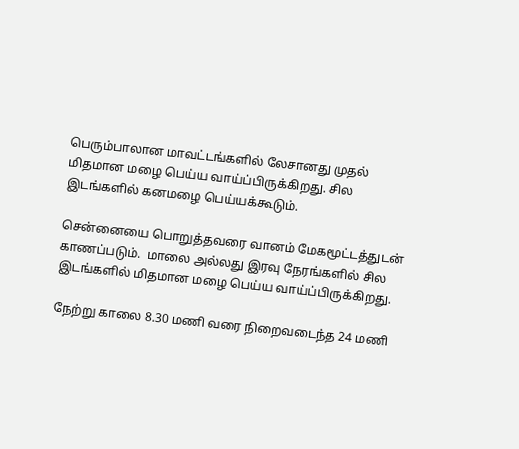பெரும்பாலான மாவட்டங்களில் லேசானது முதல் மிதமான மழை பெய்ய வாய்ப்பிருக்கிறது. சில இடங்களில் கனமழை பெய்யக்கூடும்.

சென்னையை பொறுத்தவரை வானம் மேகமூட்டத்துடன் காணப்படும்.  மாலை அல்லது இரவு நேரங்களில் சில இடங்களில் மிதமான மழை பெய்ய வாய்ப்பிருக்கிறது.

நேற்று காலை 8.30 மணி வரை நிறைவடைந்த 24 மணி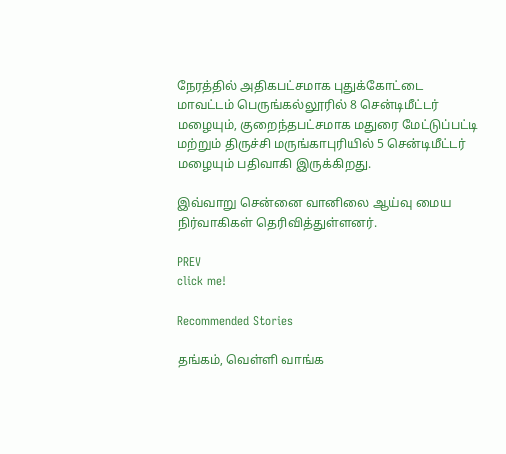நேரத்தில் அதிகபட்சமாக புதுக்கோட்டை மாவட்டம் பெருங்கல்லூரில் 8 சென்டிமீட்டர் மழையும், குறைந்தபட்சமாக மதுரை மேட்டுப்பட்டி மற்றும் திருச்சி மருங்காபுரியில் 5 சென்டிமீட்டர் மழையும் பதிவாகி இருக்கிறது.

இவ்வாறு சென்னை வானிலை ஆய்வு மைய நிர்வாகிகள் தெரிவித்துள்ளனர்.

PREV
click me!

Recommended Stories

தங்கம், வெள்ளி வாங்க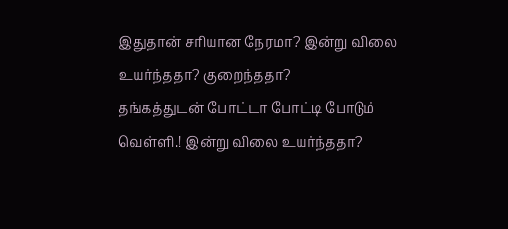இதுதான் சரியான நேரமா? இன்று விலை உயர்ந்ததா? குறைந்ததா?
தங்கத்துடன் போட்டா போட்டி போடும் வெள்ளி.! இன்று விலை உயர்ந்ததா?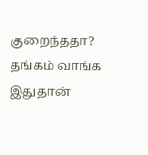குறைந்ததா? தங்கம் வாங்க இதுதான்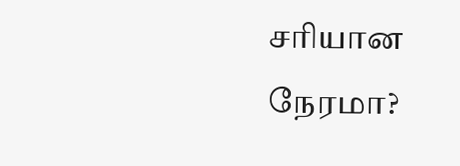சரியான நேரமா?